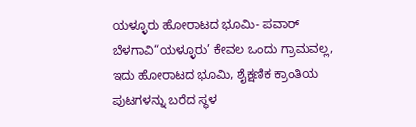ಯಳ್ಳೂರು ಹೋರಾಟದ ಭೂಮಿ- ಪವಾರ್
ಬೆಳಗಾವಿ“ಯಳ್ಳೂರು’ ಕೇವಲ ಒಂದು ಗ್ರಾಮವಲ್ಲ, ಇದು ಹೋರಾಟದ ಭೂಮಿ, ಶೈಕ್ಷಣಿಕ ಕ್ರಾಂತಿಯ ಪುಟಗಳನ್ನು ಬರೆದ ಸ್ಥಳ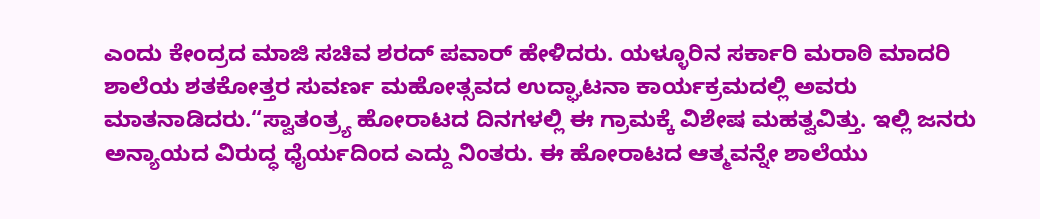ಎಂದು ಕೇಂದ್ರದ ಮಾಜಿ ಸಚಿವ ಶರದ್ ಪವಾರ್ ಹೇಳಿದರು. ಯಳ್ಳೂರಿನ ಸರ್ಕಾರಿ ಮರಾಠಿ ಮಾದರಿ ಶಾಲೆಯ ಶತಕೋತ್ತರ ಸುವರ್ಣ ಮಹೋತ್ಸವದ ಉದ್ಘಾಟನಾ ಕಾರ್ಯಕ್ರಮದಲ್ಲಿ ಅವರು ಮಾತನಾಡಿದರು.“ಸ್ವಾತಂತ್ರ್ಯ ಹೋರಾಟದ ದಿನಗಳಲ್ಲಿ ಈ ಗ್ರಾಮಕ್ಕೆ ವಿಶೇಷ ಮಹತ್ವವಿತ್ತು. ಇಲ್ಲಿ ಜನರು ಅನ್ಯಾಯದ ವಿರುದ್ಧ ಧೈರ್ಯದಿಂದ ಎದ್ದು ನಿಂತರು. ಈ ಹೋರಾಟದ ಆತ್ಮವನ್ನೇ ಶಾಲೆಯು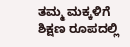ತಮ್ಮ ಮಕ್ಕಳಿಗೆ ಶಿಕ್ಷಣ ರೂಪದಲ್ಲಿ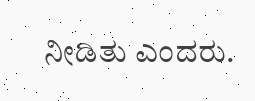ನೀಡಿತು ಎಂದರು.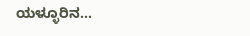ಯಳ್ಳೂರಿನ…